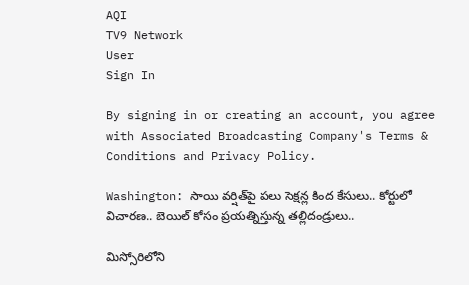AQI
TV9 Network
User
Sign In

By signing in or creating an account, you agree with Associated Broadcasting Company's Terms & Conditions and Privacy Policy.

Washington: సాయి వర్షిత్‌పై పలు సెక్షన్ల కింద కేసులు.. కోర్టులో విచారణ.. బెయిల్ కోసం ప్రయత్నిస్తున్న తల్లిదండ్రులు..

మిస్సోరిలోని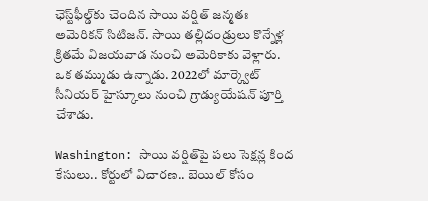ఛెస్ట్‌ఫీల్డ్‌కు చెందిన సాయి వర్షిత్‌ జన్మతః అమెరికన్ సిటిజన్. సాయి తల్లిదండ్రులు కొన్నేళ్ల క్రితమే విజయవాడ నుంచి అమెరికాకు వెళ్లారు. ఒక తమ్ముడు ఉన్నాడు. 2022లో మార్క్వెట్‌ సీనియర్‌ హైస్కూలు నుంచి గ్రాడ్యుయేషన్‌ పూర్తి చేశాడు.

Washington: సాయి వర్షిత్‌పై పలు సెక్షన్ల కింద కేసులు.. కోర్టులో విచారణ.. బెయిల్ కోసం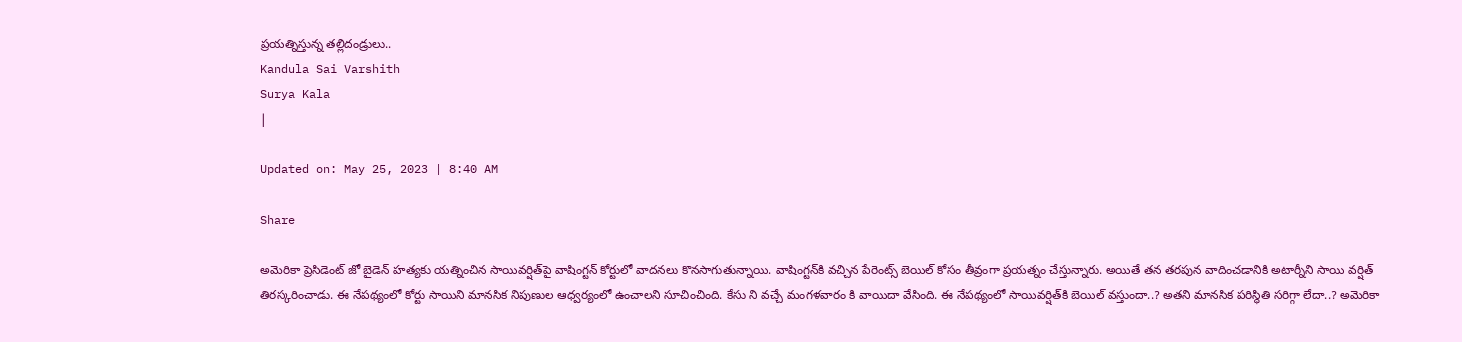ప్రయత్నిస్తున్న తల్లిదండ్రులు..
Kandula Sai Varshith
Surya Kala
|

Updated on: May 25, 2023 | 8:40 AM

Share

అమెరికా ప్రెసిడెంట్‌ జో బైడెన్ హత్యకు యత్నించిన సాయివర్షిత్‌పై వాషింగ్టన్‌ కోర్టులో వాదనలు కొనసాగుతున్నాయి. వాషింగ్టన్‌కి వచ్చిన పేరెంట్స్‌ బెయిల్‌ కోసం తీవ్రంగా ప్రయత్నం చేస్తున్నారు. అయితే తన తరపున వాదించడానికి అటార్నీని సాయి వర్షిత్ తిరస్కరించాడు. ఈ నేపథ్యంలో కోర్టు సాయిని మానసిక నిపుణుల ఆధ్వర్యంలో ఉంచాలని సూచించింది. కేసు ని వచ్చే మంగళవారం కి వాయిదా వేసింది. ఈ నేపథ్యంలో సాయివర్షిత్‌కి బెయిల్‌ వస్తుందా..? అతని మానసిక పరిస్థితి సరిగ్గా లేదా..? అమెరికా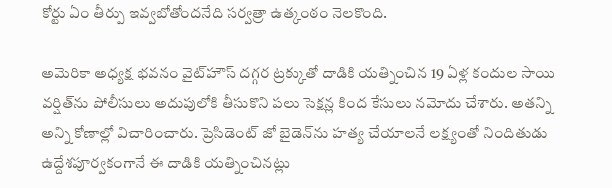కోర్టు ఏం తీర్పు ఇవ్వబోతోందనేది సర్వత్రా ఉత్కంఠం నెలకొంది.

అమెరికా అధ్యక్ష భవనం వైట్‌హౌస్‌ దగ్గర ట్రక్కుతో దాడికి యత్నించిన 19 ఏళ్ల కందుల సాయి వర్షిత్‌ను పోలీసులు అదుపులోకి తీసుకొని పలు సెక్షన్ల కింద కేసులు నమోదు చేశారు. అతన్ని అన్ని కోణాల్లో విచారించారు. ప్రెసిడెంట్‌ జో బైడెన్‌ను హత్య చేయాలనే లక్ష్యంతో నిందితుడు ఉద్దేశపూర్వకంగానే ఈ దాడికి యత్నించినట్లు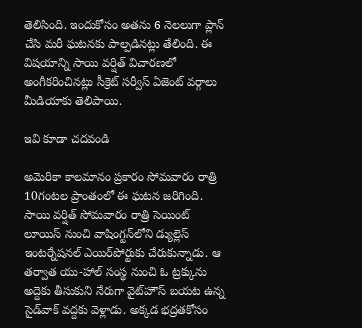తెలిసింది. ఇందుకోసం అతను 6 నెలలుగా ప్లాన్‌ చేసి మరీ ఘటనకు పాల్పడినట్లు తేలింది. ఈ విషయాన్ని సాయి వర్షిత్‌ విచారణలో అంగీకరించినట్లు సీక్రెట్ సర్వీస్‌ ఏజెంట్ వర్గాలు మీడియాకు తెలిపాయి.

ఇవి కూడా చదవండి

అమెరికా కాలమానం ప్రకారం సోమవారం రాత్రి 10గంటల ప్రాంతంలో ఈ ఘటన జరిగింది. సాయి వర్షిత్‌ సోమవారం రాత్రి సెయింట్‌ లూయిస్‌ నుంచి వాషింగ్టన్‌లోని డ్యుల్లెస్‌ ఇంటర్నేషనల్‌ ఎయిర్‌పోర్టుకు చేరుకున్నాడు. ఆ తర్వాత యు-హాల్‌ సంస్థ నుంచి ఓ ట్రక్కును అద్దెకు తీసుకుని నేరుగా వైట్‌హౌస్‌ బయట ఉన్న సైడ్‌వాక్‌ వద్దకు వెళ్లాడు. అక్కడ భద్రతకోసం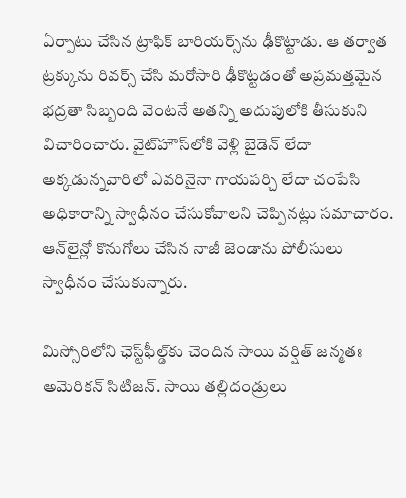ఏర్పాటు చేసిన ట్రాఫిక్‌ బారియర్స్‌ను ఢీకొట్టాడు. ఆ తర్వాత ట్రక్కును రివర్స్‌ చేసి మరోసారి ఢీకొట్టడంతో అప్రమత్తమైన భద్రతా సిబ్బంది వెంటనే అతన్ని అదుపులోకి తీసుకుని విచారించారు. వైట్‌హౌస్‌లోకి వెళ్లి బైడెన్‌ లేదా అక్కడున్నవారిలో ఎవరినైనా గాయపర్చి లేదా చంపేసి అధికారాన్ని స్వాధీనం చేసుకోవాలని చెప్పినట్లు సమాచారం. ఆన్‌లైన్లో కొనుగోలు చేసిన నాజీ జెండాను పోలీసులు స్వాధీనం చేసుకున్నారు.

మిస్సోరిలోని ఛెస్ట్‌ఫీల్డ్‌కు చెందిన సాయి వర్షిత్‌ జన్మతః అమెరికన్ సిటిజన్. సాయి తల్లిదండ్రులు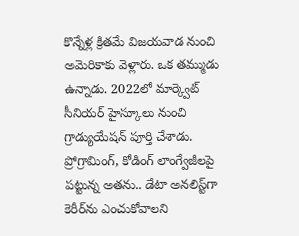కొన్నేళ్ల క్రితమే విజయవాడ నుంచి అమెరికాకు వెళ్లారు. ఒక తమ్ముడు ఉన్నాడు. 2022లో మార్క్వెట్‌ సీనియర్‌ హైస్కూలు నుంచి గ్రాడ్యుయేషన్‌ పూర్తి చేశాడు. ప్రోగ్రామింగ్‌, కోడింగ్ లాంగ్వేజీలపై పట్టున్న అతను.. డేటా అనలిస్ట్‌గా కెరీర్‌ను ఎంచుకోవాలని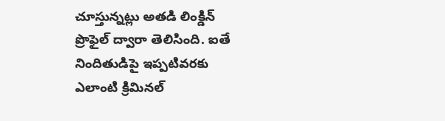చూస్తున్నట్లు అతడి లింక్డిన్‌ ప్రొఫైల్‌ ద్వారా తెలిసింది. ఐతే నిందితుడిపై ఇప్పటివరకు ఎలాంటి క్రిమినల్‌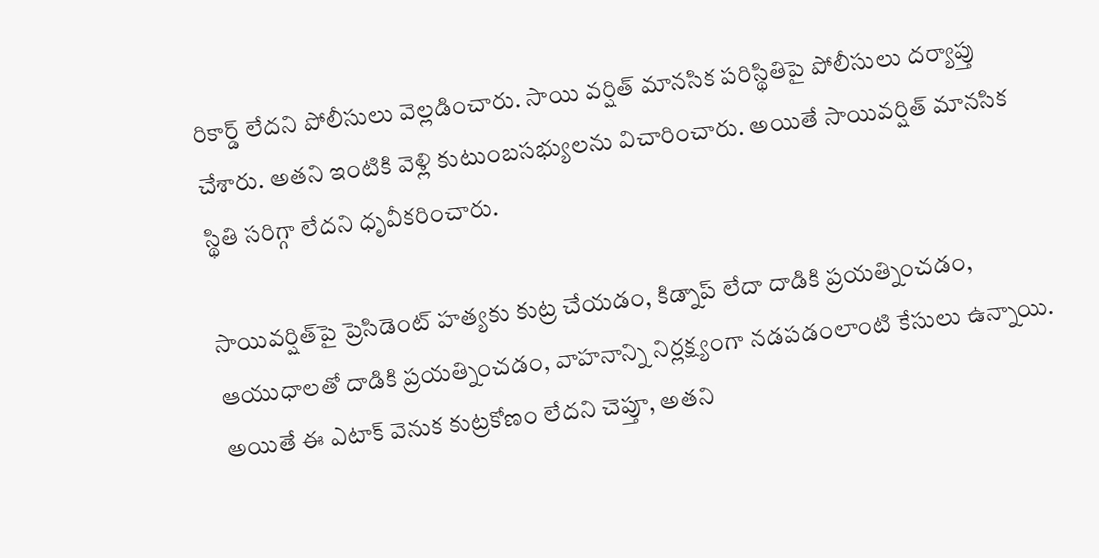రికార్డ్‌ లేదని పోలీసులు వెల్లడించారు. సాయి వర్షిత్‌ మానసిక పరిస్థితిపై పోలీసులు దర్యాప్తు చేశారు. అతని ఇంటికి వెళ్లి కుటుంబసభ్యులను విచారించారు. అయితే సాయివర్షిత్‌ మానసిక స్థితి సరిగ్గా లేదని ధృవీకరించారు.

సాయివర్షిత్‌పై ప్రెసిడెంట్‌ హత్యకు కుట్ర చేయడం, కిడ్నాప్‌ లేదా దాడికి ప్రయత్నించడం, ఆయుధాలతో దాడికి ప్రయత్నించడం, వాహనాన్ని నిర్లక్ష్యంగా నడపడంలాంటి కేసులు ఉన్నాయి. అయితే ఈ ఎటాక్‌ వెనుక కుట్రకోణం లేదని చెప్తూ, అతని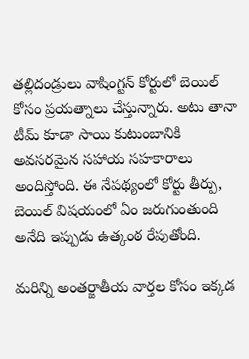తల్లిదండ్రులు వాషింగ్టన్‌ కోర్టులో బెయిల్‌ కోసం ప్రయత్నాలు చేస్తున్నారు. అటు తానా టీమ్‌ కూడా సాయి కుటుంబానికి అవసరమైన సహాయ సహకారాలు అందిస్తోంది. ఈ నేపథ్యంలో కోర్టు తీర్పు, బెయిల్‌ విషయంలో ఏం జరుగుంతుంది అనేది ఇప్పుడు ఉత్కంఠ రేపుతోంది.

మరిన్ని అంతర్జాతీయ వార్తల కోసం ఇక్కడ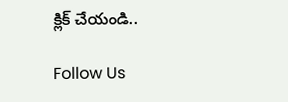క్లిక్ చేయండి..

Follow Us